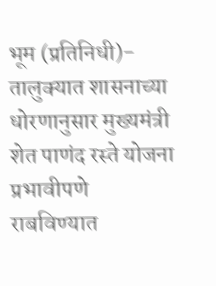भूम (प्रतिनिधी)- तालुक्यात शासनाच्या धोरणानुसार मुख्यमंत्री शेत पाणंद रस्ते योजना प्रभावीपणे राबविण्यात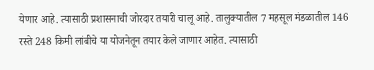येणार आहे. त्यासाठी प्रशासनाची जोरदार तयारी चालू आहे. तालुक्यातील 7 महसूल मंडळातील 146 रस्ते 248 किमी लांबीचे या योजनेतून तयार केले जाणार आहेत. त्यासाठी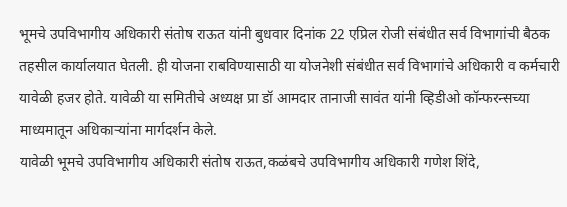भूमचे उपविभागीय अधिकारी संतोष राऊत यांनी बुधवार दिनांक 22 एप्रिल रोजी संबंधीत सर्व विभागांची बैठक तहसील कार्यालयात घेतली. ही योजना राबविण्यासाठी या योजनेशी संबंधीत सर्व विभागांचे अधिकारी व कर्मचारी यावेळी हजर होते. यावेळी या समितीचे अध्यक्ष प्रा डॉ आमदार तानाजी सावंत यांनी व्हिडीओ कॉन्फरन्सच्या माध्यमातून अधिकाऱ्यांना मार्गदर्शन केले.
यावेळी भूमचे उपविभागीय अधिकारी संतोष राऊत,कळंबचे उपविभागीय अधिकारी गणेश शिंदे,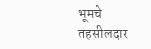भूमचे तहसीलदार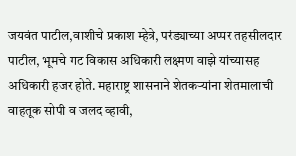जयवंत पाटील,वाशीचे प्रकाश म्हेत्रे, परंड्याच्या अप्पर तहसीलदार पाटील, भूमचे गट विकास अधिकारी लक्ष्मण वाझे यांच्यासह अधिकारी हजर होते. महाराष्ट्र शासनाने शेतकऱ्यांना शेतमालाची वाहतूक सोपी व जलद व्हावी,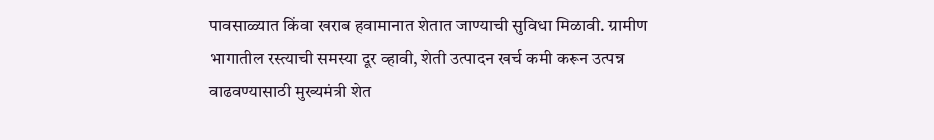पावसाळ्यात किंवा खराब हवामानात शेतात जाण्याची सुविधा मिळावी. ग्रामीण भागातील रस्त्याची समस्या दूर व्हावी, शेती उत्पादन खर्च कमी करून उत्पन्न वाढवण्यासाठी मुख्यमंत्री शेत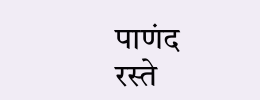पाणंद रस्ते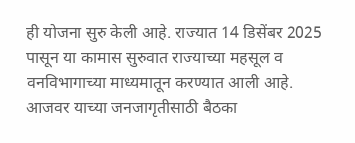ही योजना सुरु केली आहे. राज्यात 14 डिसेंबर 2025 पासून या कामास सुरुवात राज्याच्या महसूल व वनविभागाच्या माध्यमातून करण्यात आली आहे. आजवर याच्या जनजागृतीसाठी बैठका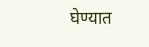घेण्यात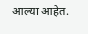आल्या आहेत.